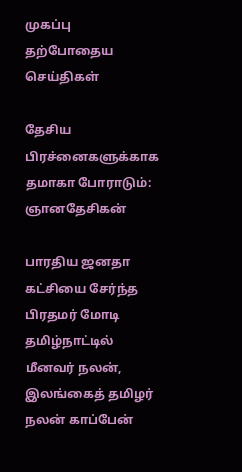முகப்பு
தற்போதைய செய்திகள்

தேசிய பிரச்னைகளுக்காக தமாகா போராடும்: ஞானதேசிகன்

பாரதிய ஜனதா கட்சியை சேர்ந்த பிரதமர் மோடி தமிழ்நாட்டில் மீனவர் நலன், இலங்கைத் தமிழர் நலன் காப்பேன்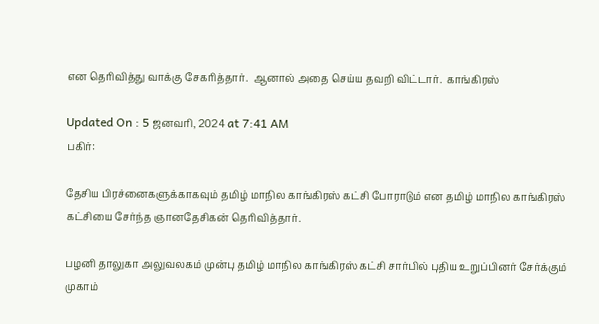என தெரிவித்து வாக்கு சேகரித்தார்.  ஆனால் அதை செய்ய தவறி விட்டார்.  காங்கிரஸ்

Updated On : 5 ஜனவரி, 2024 at 7:41 AM
பகிர்:

தேசிய பிரச்னைகளுக்காகவும் தமிழ் மாநில காங்கிரஸ் கட்சி போராடும் என தமிழ் மாநில காங்கிரஸ் கட்சியை சேர்ந்த ஞானதேசிகன் தெரிவித்தார்.

பழனி தாலுகா அலுவலகம் முன்பு தமிழ் மாநில காங்கிரஸ் கட்சி சார்பில் புதிய உறுப்பினர் சேர்க்கும் முகாம்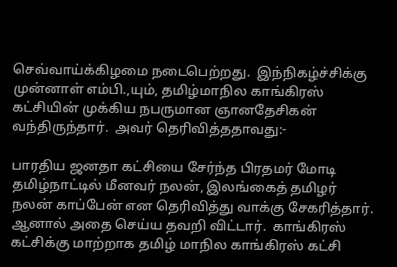செவ்வாய்க்கிழமை நடைபெற்றது.  இந்நிகழ்ச்சிக்கு முன்னாள் எம்பி.,யும், தமிழ்மாநில காங்கிரஸ் கட்சியின் முக்கிய நபருமான ஞானதேசிகன் வந்திருந்தார்.  அவர் தெரிவித்ததாவது:-

பாரதிய ஜனதா கட்சியை சேர்ந்த பிரதமர் மோடி தமிழ்நாட்டில் மீனவர் நலன், இலங்கைத் தமிழர் நலன் காப்பேன் என தெரிவித்து வாக்கு சேகரித்தார்.  ஆனால் அதை செய்ய தவறி விட்டார்.  காங்கிரஸ் கட்சிக்கு மாற்றாக தமிழ் மாநில காங்கிரஸ் கட்சி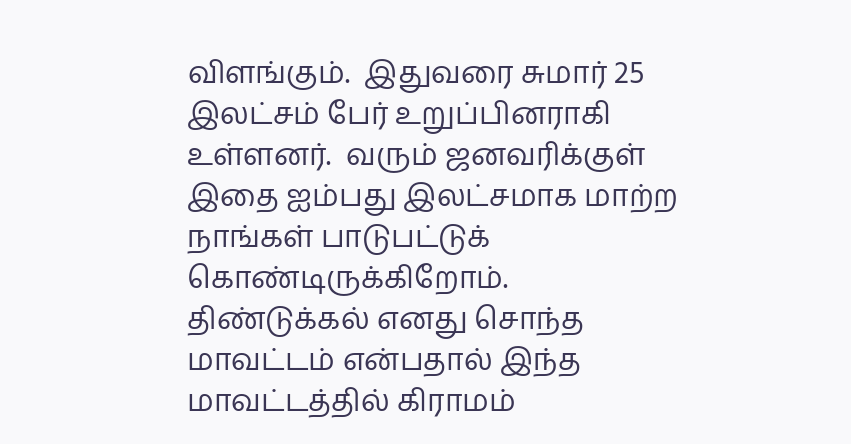விளங்கும்.  இதுவரை சுமார் 25 இலட்சம் பேர் உறுப்பினராகி உள்ளனர்.  வரும் ஜனவரிக்குள் இதை ஐம்பது இலட்சமாக மாற்ற நாங்கள் பாடுபட்டுக் கொண்டிருக்கிறோம்.  திண்டுக்கல் எனது சொந்த மாவட்டம் என்பதால் இந்த மாவட்டத்தில் கிராமம்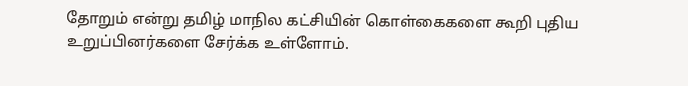தோறும் என்று தமிழ் மாநில கட்சியின் கொள்கைகளை கூறி புதிய உறுப்பினர்களை சேர்க்க உள்ளோம்.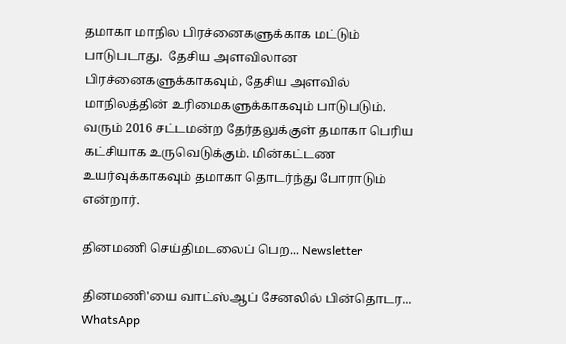தமாகா மாநில பிரச்னைகளுக்காக மட்டும் பாடுபடாது.  தேசிய அளவிலான பிரச்னைகளுக்காகவும், தேசிய அளவில் மாநிலத்தின் உரிமைகளுக்காகவும் பாடுபடும்.  வரும் 2016 சட்டமன்ற தேர்தலுக்குள் தமாகா பெரிய கட்சியாக உருவெடுக்கும். மின்கட்டண உயர்வுக்காகவும் தமாகா தொடர்ந்து போராடும் என்றார்.

தினமணி செய்திமடலைப் பெற... Newsletter

தினமணி'யை வாட்ஸ்ஆப் சேனலில் பின்தொடர... WhatsApp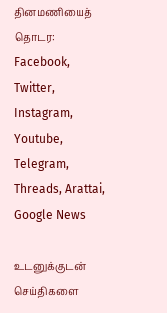தினமணியைத் தொடர: Facebook, Twitter, Instagram, Youtube, Telegram, Threads, Arattai, Google News

உடனுக்குடன் செய்திகளை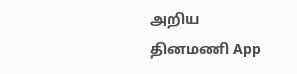அறிய தினமணி App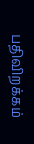பதிவிறக்கம்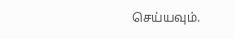செய்யவும்.